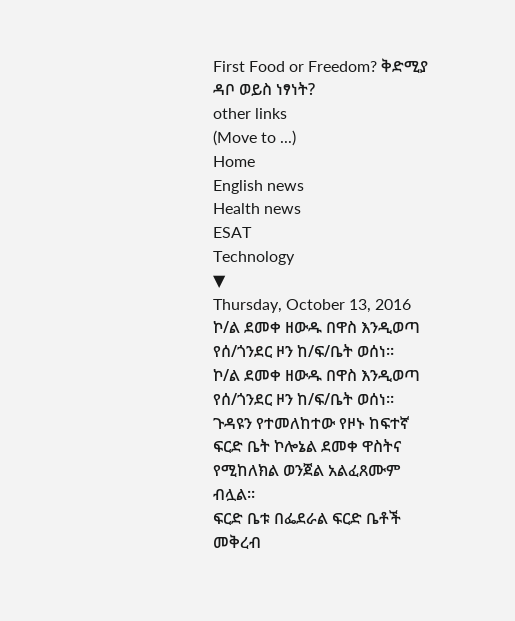First Food or Freedom? ቅድሚያ ዳቦ ወይስ ነፃነት?
other links
(Move to ...)
Home
English news
Health news
ESAT
Technology
▼
Thursday, October 13, 2016
ኮ/ል ደመቀ ዘውዱ በዋስ እንዲወጣ የሰ/ጎንደር ዞን ከ/ፍ/ቤት ወሰነ።
ኮ/ል ደመቀ ዘውዱ በዋስ እንዲወጣ የሰ/ጎንደር ዞን ከ/ፍ/ቤት ወሰነ።
ጉዳዩን የተመለከተው የዞኑ ከፍተኛ ፍርድ ቤት ኮሎኔል ደመቀ ዋስትና የሚከለክል ወንጀል አልፈጸሙም ብሏል።
ፍርድ ቤቱ በፌደራል ፍርድ ቤቶች መቅረብ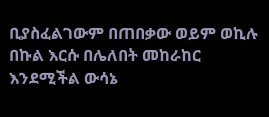ቢያስፈልገውም በጠበቃው ወይም ወኪሉ በኩል እርሱ በሌለበት መከራከር እንደሚችል ውሳኔ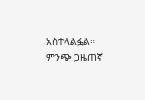አስተላልፏል።
ምንጭ ጋዜጠኛ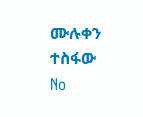ሙሉቀን ተስፋው
No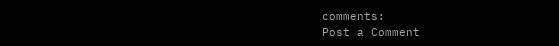comments:
Post a Comment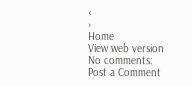‹
›
Home
View web version
No comments:
Post a Comment